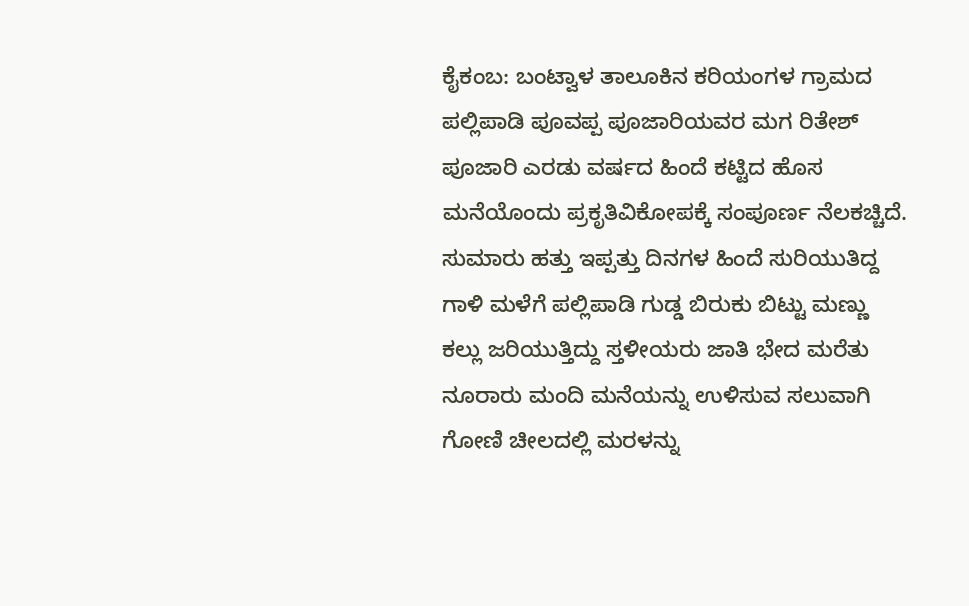ಕೈಕಂಬ: ಬಂಟ್ವಾಳ ತಾಲೂಕಿನ ಕರಿಯಂಗಳ ಗ್ರಾಮದ ಪಲ್ಲಿಪಾಡಿ ಪೂವಪ್ಪ ಪೂಜಾರಿಯವರ ಮಗ ರಿತೇಶ್ ಪೂಜಾರಿ ಎರಡು ವರ್ಷದ ಹಿಂದೆ ಕಟ್ಟಿದ ಹೊಸ ಮನೆಯೊಂದು ಪ್ರಕೃತಿವಿಕೋಪಕ್ಕೆ ಸಂಪೂರ್ಣ ನೆಲಕಚ್ಚಿದೆ.
ಸುಮಾರು ಹತ್ತು ಇಪ್ಪತ್ತು ದಿನಗಳ ಹಿಂದೆ ಸುರಿಯುತಿದ್ದ ಗಾಳಿ ಮಳೆಗೆ ಪಲ್ಲಿಪಾಡಿ ಗುಡ್ಡ ಬಿರುಕು ಬಿಟ್ಟು ಮಣ್ಣು ಕಲ್ಲು ಜರಿಯುತ್ತಿದ್ದು ಸ್ತಳೀಯರು ಜಾತಿ ಭೇದ ಮರೆತು ನೂರಾರು ಮಂದಿ ಮನೆಯನ್ನು ಉಳಿಸುವ ಸಲುವಾಗಿ ಗೋಣಿ ಚೀಲದಲ್ಲಿ ಮರಳನ್ನು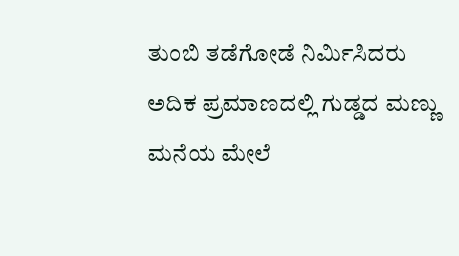ತುಂಬಿ ತಡೆಗೋಡೆ ನಿರ್ಮಿಸಿದರು ಅದಿಕ ಪ್ರಮಾಣದಲ್ಲಿ ಗುಡ್ಡದ ಮಣ್ಣು ಮನೆಯ ಮೇಲೆ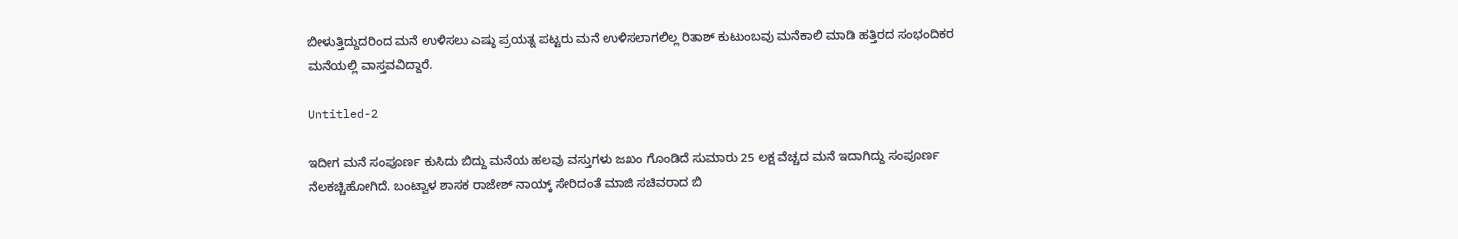ಬೀಳುತ್ತಿದ್ದುದರಿಂದ ಮನೆ ಉಳಿಸಲು ಎಷ್ಠು ಪ್ರಯತ್ನ ಪಟ್ಟರು ಮನೆ ಉಳಿಸಲಾಗಲಿಲ್ಲ ರಿತಾಶ್ ಕುಟುಂಬವು ಮನೆಕಾಲಿ ಮಾಡಿ ಹತ್ತಿರದ ಸಂಭಂದಿಕರ ಮನೆಯಲ್ಲಿ ವಾಸ್ತವವಿದ್ದಾರೆ.

Untitled-2

ಇದೀಗ ಮನೆ ಸಂಪೂರ್ಣ ಕುಸಿದು ಬಿದ್ದು ಮನೆಯ ಹಲವು ವಸ್ತುಗಳು ಜಖಂ ಗೊಂಡಿದೆ ಸುಮಾರು 25 ಲಕ್ಷ ವೆಚ್ಚದ ಮನೆ ಇದಾಗಿದ್ದು ಸಂಪೂರ್ಣ ನೆಲಕಚ್ಚಿಹೋಗಿದೆ. ಬಂಟ್ವಾಳ ಶಾಸಕ ರಾಜೇಶ್ ನಾಯ್ಕ್ ಸೇರಿದಂತೆ ಮಾಜಿ ಸಚಿವರಾದ ಬಿ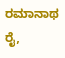ರಮಾನಾಥ ರೈ,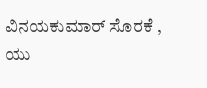ವಿನಯಕುಮಾರ್ ಸೊರಕೆ , ಯು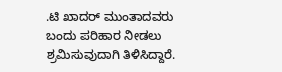.ಟಿ ಖಾದರ್ ಮುಂತಾದವರು ಬಂದು ಪರಿಹಾರ ನೀಡಲು ಶ್ರಮಿಸುವುದಾಗಿ ತಿಳಿಸಿದ್ದಾರೆ.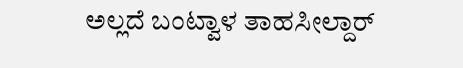ಅಲ್ಲದೆ ಬಂಟ್ವಾಳ ತಾಹಸೀಲ್ದಾರ್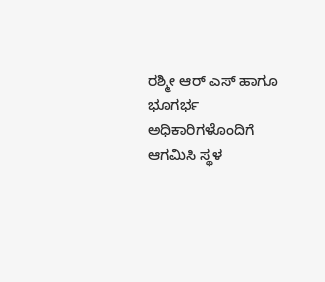ರಶ್ಮೀ ಆರ್ ಎಸ್ ಹಾಗೂ ಭೂಗರ್ಭ ಅಧಿಕಾರಿಗಳೊಂದಿಗೆ ಆಗಮಿಸಿ ಸ್ಥಳ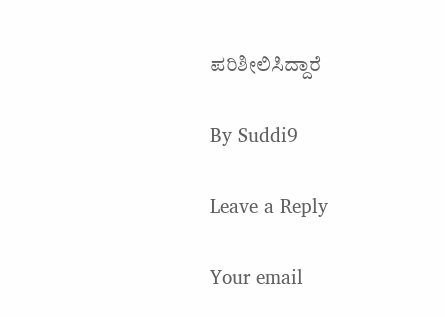ಪರಿಶೀಲಿಸಿದ್ದಾರೆ

By Suddi9

Leave a Reply

Your email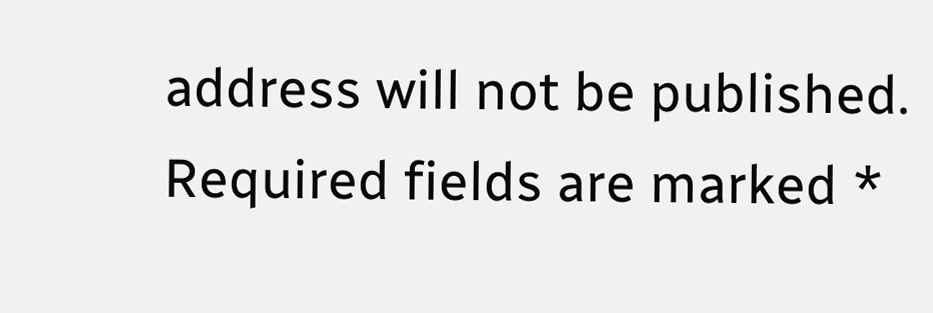address will not be published. Required fields are marked *